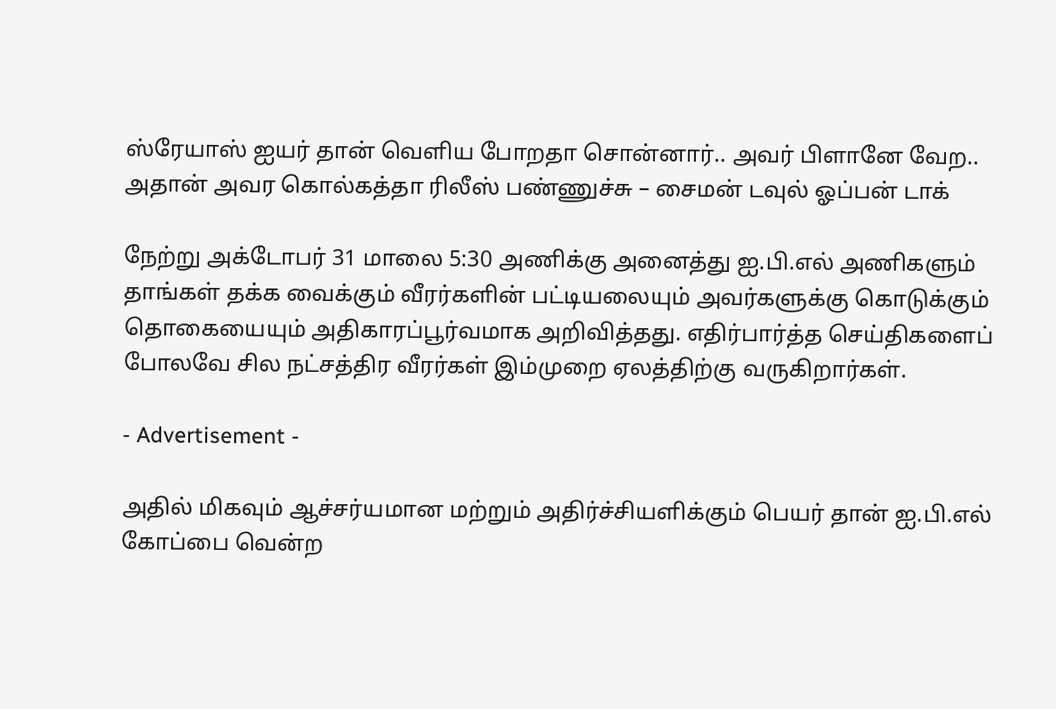ஸ்ரேயாஸ் ஐயர் தான் வெளிய போறதா சொன்னார்.. அவர் பிளானே வேற.. அதான் அவர கொல்கத்தா ரிலீஸ் பண்ணுச்சு – சைமன் டவுல் ஓப்பன் டாக்

நேற்று அக்டோபர் 31 மாலை 5:30 அணிக்கு அனைத்து ஐ.பி.எல் அணிகளும் தாங்கள் தக்க வைக்கும் வீரர்களின் பட்டியலையும் அவர்களுக்கு கொடுக்கும் தொகையையும் அதிகாரப்பூர்வமாக அறிவித்தது. எதிர்பார்த்த செய்திகளைப் போலவே சில நட்சத்திர வீரர்கள் இம்முறை ஏலத்திற்கு வருகிறார்கள்.

- Advertisement -

அதில் மிகவும் ஆச்சர்யமான மற்றும் அதிர்ச்சியளிக்கும் பெயர் தான் ஐ.பி.எல் கோப்பை வென்ற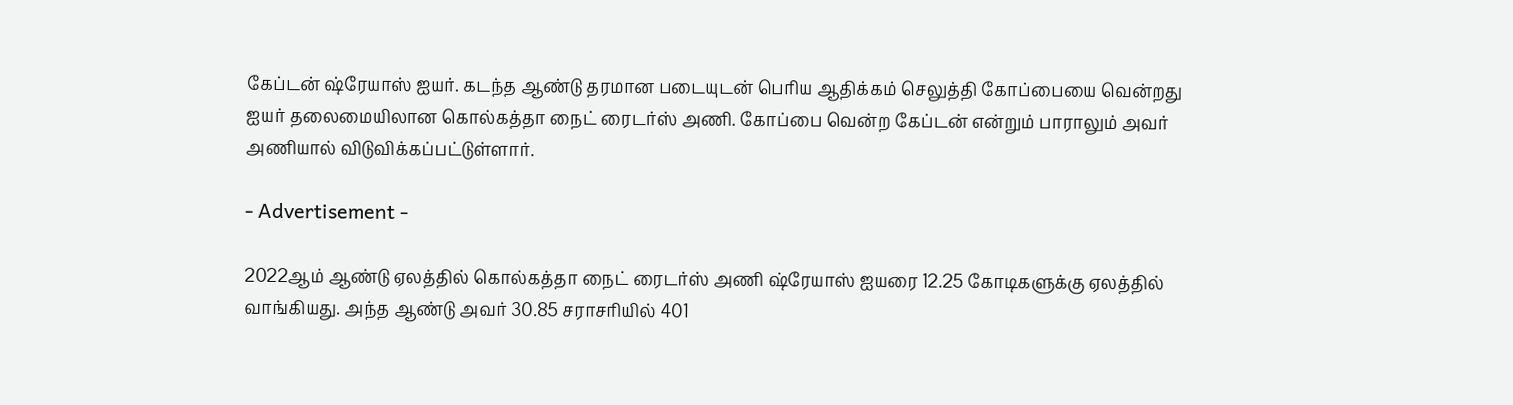கேப்டன் ஷ்ரேயாஸ் ஐயர். கடந்த ஆண்டு தரமான படையுடன் பெரிய ஆதிக்கம் செலுத்தி கோப்பையை வென்றது ஐயர் தலைமையிலான கொல்கத்தா நைட் ரைடர்ஸ் அணி. கோப்பை வென்ற கேப்டன் என்றும் பாராலும் அவர் அணியால் விடுவிக்கப்பட்டுள்ளார்.

- Advertisement -

2022ஆம் ஆண்டு ஏலத்தில் கொல்கத்தா நைட் ரைடர்ஸ் அணி ஷ்ரேயாஸ் ஐயரை 12.25 கோடிகளுக்கு ஏலத்தில் வாங்கியது. அந்த ஆண்டு அவர் 30.85 சராசரியில் 401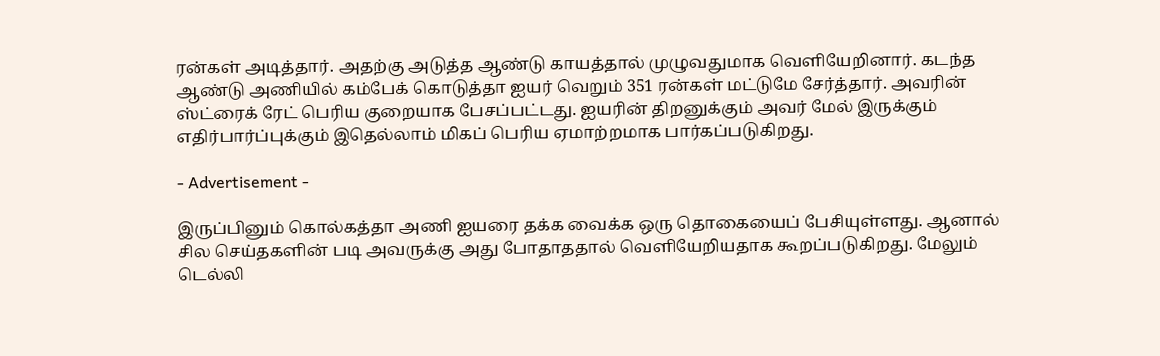ரன்கள் அடித்தார். அதற்கு அடுத்த ஆண்டு காயத்தால் முழுவதுமாக வெளியேறினார். கடந்த ஆண்டு அணியில் கம்பேக் கொடுத்தா ஐயர் வெறும் 351 ரன்கள் மட்டுமே சேர்த்தார். அவரின் ஸ்ட்ரைக் ரேட் பெரிய குறையாக பேசப்பட்டது. ஐயரின் திறனுக்கும் அவர் மேல் இருக்கும் எதிர்பார்ப்புக்கும் இதெல்லாம் மிகப் பெரிய ஏமாற்றமாக பார்கப்படுகிறது.

- Advertisement -

இருப்பினும் கொல்கத்தா அணி ஐயரை தக்க வைக்க ஒரு தொகையைப் பேசியுள்ளது. ஆனால் சில செய்தகளின் படி அவருக்கு அது போதாததால் வெளியேறியதாக கூறப்படுகிறது. மேலும் டெல்லி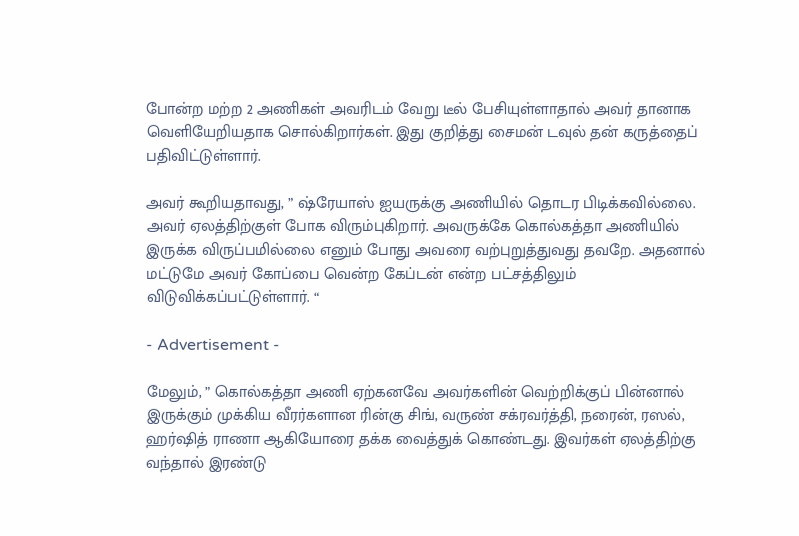போன்ற மற்ற 2 அணிகள் அவரிடம் வேறு டீல் பேசியுள்ளாதால் அவர் தானாக வெளியேறியதாக சொல்கிறார்கள். இது குறித்து சைமன் டவுல் தன் கருத்தைப் பதிவிட்டுள்ளார்.

அவர் கூறியதாவது, ” ஷ்ரேயாஸ் ஐயருக்கு அணியில் தொடர பிடிக்கவில்லை. அவர் ஏலத்திற்குள் போக விரும்புகிறார். அவருக்கே கொல்கத்தா அணியில் இருக்க விருப்பமில்லை எனும் போது அவரை வற்புறுத்துவது தவறே. அதனால் மட்டுமே அவர் கோப்பை வென்ற கேப்டன் என்ற பட்சத்திலும் விடுவிக்கப்பட்டுள்ளார். “

- Advertisement -

மேலும், ” கொல்கத்தா அணி ஏற்கனவே அவர்களின் வெற்றிக்குப் பின்னால் இருக்கும் முக்கிய வீரர்களான ரின்கு சிங், வருண் சக்ரவர்த்தி, நரைன், ரஸல், ஹர்ஷித் ராணா ஆகியோரை தக்க வைத்துக் கொண்டது. இவர்கள் ஏலத்திற்கு வந்தால் இரண்டு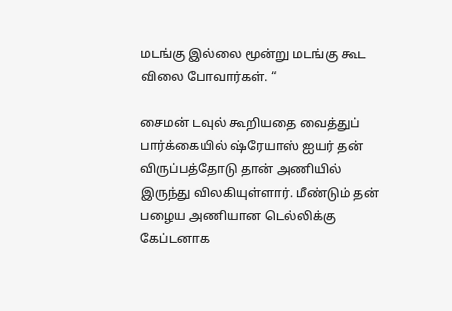மடங்கு இல்லை மூன்று மடங்கு கூட விலை போவார்கள். “

சைமன் டவுல் கூறியதை வைத்துப் பார்க்கையில் ஷ்ரேயாஸ் ஐயர் தன் விருப்பத்தோடு தான் அணியில் இருந்து விலகியுள்ளார். மீண்டும் தன் பழைய அணியான டெல்லிக்கு கேப்டனாக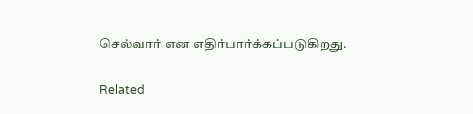செல்வார் என எதிர்பார்க்கப்படுகிறது.

Related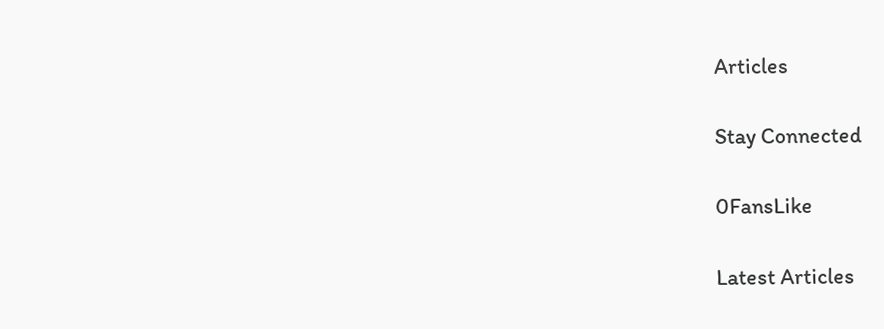Articles

Stay Connected

0FansLike

Latest Articles